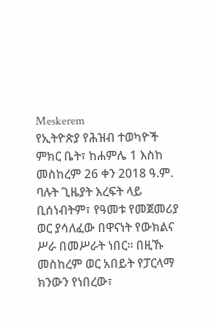Meskerem
የኢትዮጵያ የሕዝብ ተወካዮች ምክር ቤት፣ ከሐምሌ 1 እስከ መስከረም 26 ቀን 2018 ዓ.ም. ባሉት ጊዜያት እረፍት ላይ ቢሰነብትም፣ የዓመቱ የመጀመሪያ ወር ያሳለፈው በዋናነት የውክልና ሥራ በመሥራት ነበር፡፡ በዚኹ መስከረም ወር አበይት የፓርላማ ክንውን የነበረው፣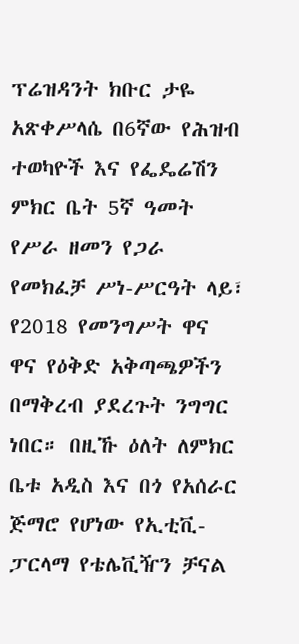ፕሬዝዳንት ክቡር ታዬ አጽቀሥላሴ በ6ኛው የሕዝብ ተወካዮች እና የፌዴሬሽን ምክር ቤት 5ኛ ዓመት የሥራ ዘመን የጋራ የመክፈቻ ሥነ-ሥርዓት ላይ፣ የ2018 የመንግሥት ዋና ዋና የዕቅድ አቅጣጫዎችን በማቅረብ ያደረጉት ንግግር ነበር። በዚኹ ዕለት ለምክር ቤቱ አዲስ እና በጎ የአሰራር ጅማሮ የሆነው የኢቲቪ-ፓርላማ የቴሌቪዥን ቻናል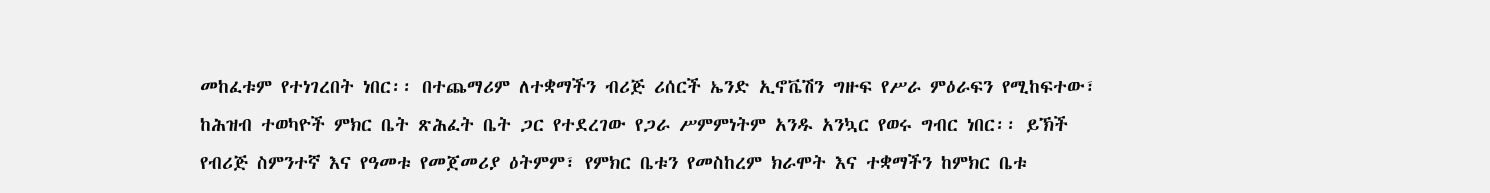መከፈቱም የተነገረበት ነበር፡፡ በተጨማሪም ለተቋማችን ብሪጅ ሪሰርች ኤንድ ኢኖቬሽን ግዙፍ የሥራ ምዕራፍን የሚከፍተው፣ ከሕዝብ ተወካዮች ምክር ቤት ጽሕፈት ቤት ጋር የተደረገው የጋራ ሥምምነትም አንዱ አንኳር የወሩ ግብር ነበር፡፡ ይኽች የብሪጅ ስምንተኛ እና የዓመቱ የመጀመሪያ ዕትምም፣ የምክር ቤቱን የመስከረም ክራሞት እና ተቋማችን ከምክር ቤቱ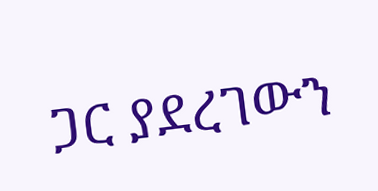ጋር ያደረገውን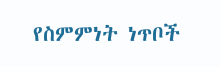የስምምነት ነጥቦች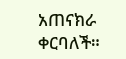አጠናክራ ቀርባለች።